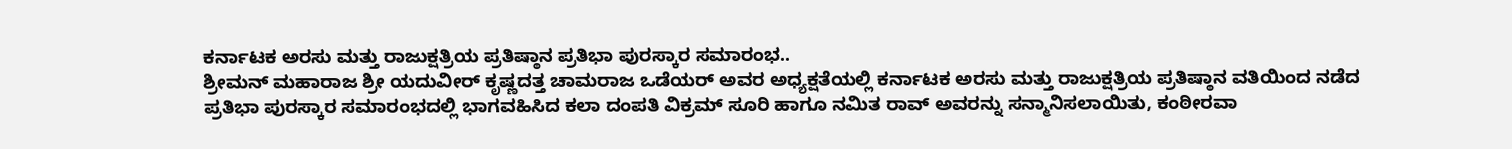ಕರ್ನಾಟಕ ಅರಸು ಮತ್ತು ರಾಜುಕ್ಷತ್ರಿಯ ಪ್ರತಿಷ್ಠಾನ ಪ್ರತಿಭಾ ಪುರಸ್ಕಾರ ಸಮಾರಂಭ..
ಶ್ರೀಮನ್ ಮಹಾರಾಜ ಶ್ರೀ ಯದುವೀರ್ ಕೃಷ್ಣದತ್ತ ಚಾಮರಾಜ ಒಡೆಯರ್ ಅವರ ಅಧ್ಯಕ್ಷತೆಯಲ್ಲಿ ಕರ್ನಾಟಕ ಅರಸು ಮತ್ತು ರಾಜುಕ್ಷತ್ರಿಯ ಪ್ರತಿಷ್ಠಾನ ವತಿಯಿಂದ ನಡೆದ ಪ್ರತಿಭಾ ಪುರಸ್ಕಾರ ಸಮಾರಂಭದಲ್ಲಿ ಭಾಗವಹಿಸಿದ ಕಲಾ ದಂಪತಿ ವಿಕ್ರಮ್ ಸೂರಿ ಹಾಗೂ ನಮಿತ ರಾವ್ ಅವರನ್ನು ಸನ್ಮಾನಿಸಲಾಯಿತು, ಕಂಠೀರವಾ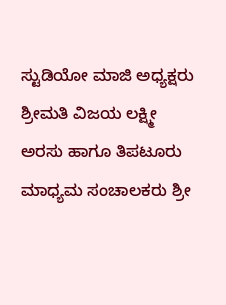ಸ್ಟುಡಿಯೋ ಮಾಜಿ ಅಧ್ಯಕ್ಷರು ಶ್ರೀಮತಿ ವಿಜಯ ಲಕ್ಷ್ಮೀ ಅರಸು ಹಾಗೂ ತಿಪಟೂರು ಮಾಧ್ಯಮ ಸಂಚಾಲಕರು ಶ್ರೀ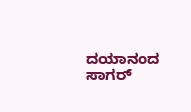ದಯಾನಂದ ಸಾಗರ್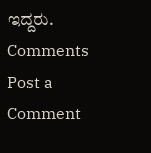ಇದ್ದರು.
Comments
Post a Comment